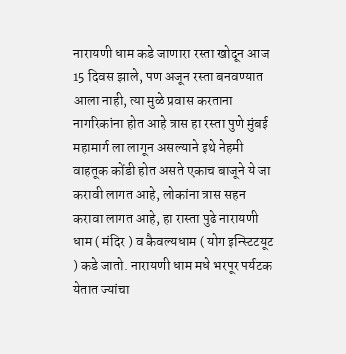नारायणी धाम कडे जाणारा रस्ता खोदून आज 15 दिवस झाले, पण अजून रस्ता बनवण्यात आला नाही, त्या मुळे प्रवास करताना नागरिकांना होत आहे त्रास हा रस्ता पुणे मुंबई महामार्ग ला लागून असल्याने इथे नेहमी वाहतूक कोंडी होत असते एकाच बाजूने ये जा करावी लागत आहे, लोकांना त्रास सहन करावा लागत आहे, हा रास्ता पुढे नारायणी धाम ( मंदिर ) व कैवल्यधाम ( योग इन्स्टिटयूट ) कडे जातो. नारायणी धाम मधे भरपूर पर्यटक येतात ज्यांचा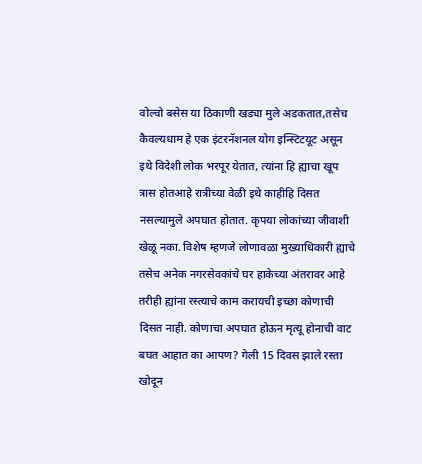वोल्वो बसेस या ठिकाणी खड्या मुले अडकतात,तसेच कैवल्यधाम हे एक इंटरनॅशनल योग इन्स्टिटयूट असून इथे विदेशी लोक भरपूर येतात, त्यांना हि ह्याचा खूप त्रास होतआहे रात्रीच्या वेळी इथे काहीहि दिसत नसल्यामुले अपघात होतात. कृपया लोकांच्या जीवाशी खेळू नका. विशेष म्हणजे लोणावळा मुख्याधिकारी ह्याचे तसेच अनेक नगरसेवकांचे घर हाकेच्या अंतरावर आहे तरीही ह्यांना रस्त्याचे काम करायची इच्छा कोणाची दिसत नाही. कोणाचा अपघात होऊन मृत्यू होनाची वाट बघत आहात का आपण? गेली 15 दिवस झाले रस्ता खोदून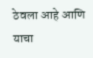ठेवला आहे आणि याचा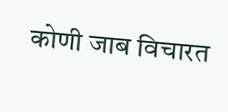कोणी जाब विचारत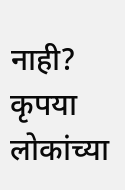नाही? कृपया लोकांच्या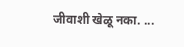जीवाशी खेळू नका. ...